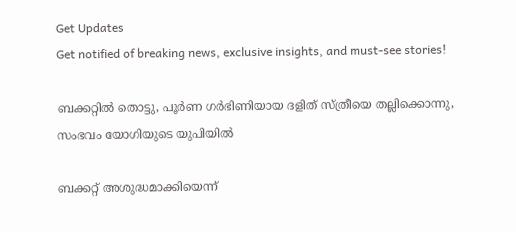Get Updates
Get notified of breaking news, exclusive insights, and must-see stories!

ബക്കറ്റില്‍ തൊട്ടു, പൂർണ ഗര്‍ഭിണിയായ ദളിത് സ്ത്രീയെ തല്ലിക്കൊന്നു, സംഭവം യോഗിയുടെ യുപിയിൽ

ബക്കറ്റ് അശുദ്ധമാക്കിയെന്ന്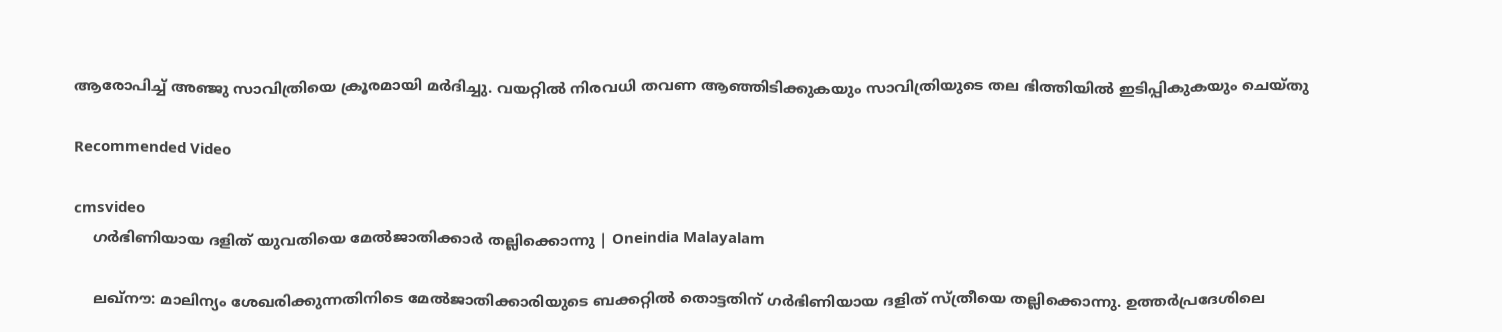ആരോപിച്ച് അഞ്ജു സാവിത്രിയെ ക്രൂരമായി മര്‍ദിച്ചു. വയറ്റില്‍ നിരവധി തവണ ആഞ്ഞിടിക്കുകയും സാവിത്രിയുടെ തല ഭിത്തിയില്‍ ഇടിപ്പികുകയും ചെയ്തു

Recommended Video

cmsvideo
    ഗര്‍ഭിണിയായ ദളിത് യുവതിയെ മേല്‍ജാതിക്കാര്‍ തല്ലിക്കൊന്നു | Oneindia Malayalam

    ലഖ്നൗ: മാലിന്യം ശേഖരിക്കുന്നതിനിടെ മേൽജാതിക്കാരിയുടെ ബക്കറ്റിൽ തൊട്ടതിന് ഗർഭിണിയായ ദളിത് സ്ത്രീയെ തല്ലിക്കൊന്നു. ഉത്തർപ്രദേശിലെ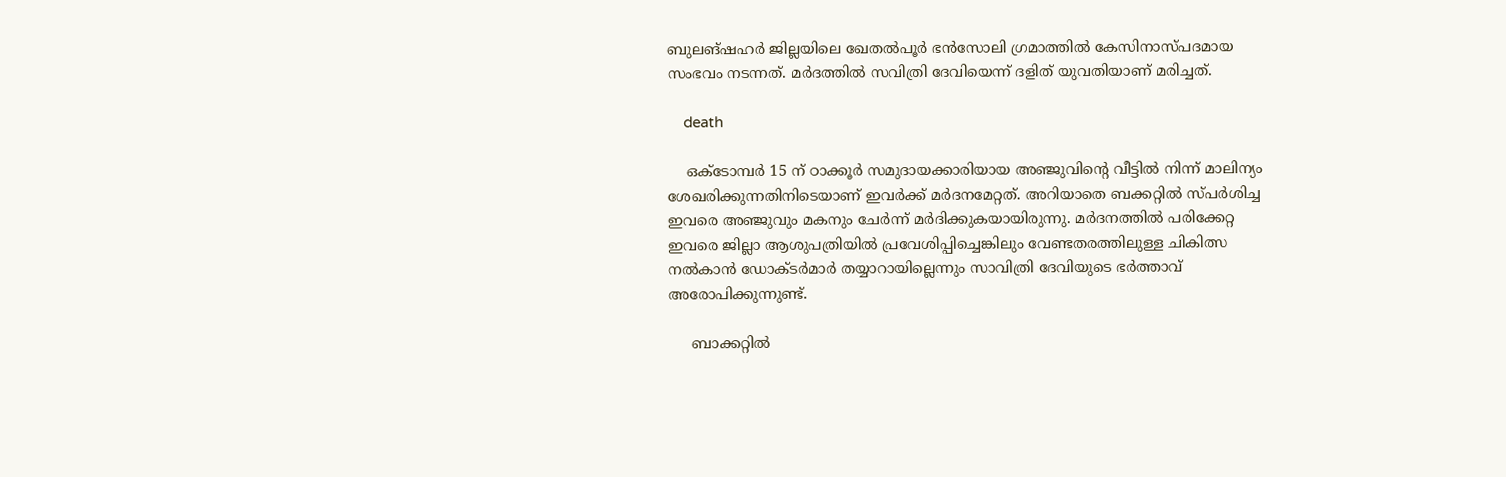ബുലങ്ഷഹർ ജില്ലയിലെ ഖേതൽപൂർ ഭൻസോലി ഗ്രമാത്തിൽ കേസിനാസ്പദമായ സംഭവം നടന്നത്. മർദത്തിൽ സവിത്രി ദേവിയെന്ന് ദളിത് യുവതിയാണ് മരിച്ചത്.

    death

    ഒക്ടോമ്പർ 15 ന് ഠാക്കൂർ സമുദായക്കാരിയായ അഞ്ജുവിന്റെ വീട്ടിൽ നിന്ന് മാലിന്യം ശേഖരിക്കുന്നതിനിടെയാണ് ഇവർക്ക് മർദനമേറ്റത്. അറിയാതെ ബക്കറ്റിൽ സ്പർശിച്ച ഇവരെ അഞ്ജുവും മകനും ചേർന്ന് മർദിക്കുകയായിരുന്നു. മർദനത്തിൽ പരിക്കേറ്റ ഇവരെ ജില്ലാ ആശുപത്രിയിൽ പ്രവേശിപ്പിച്ചെങ്കിലും വേണ്ടതരത്തിലുള്ള ചികിത്സ നൽ‌കാൻ ഡോക്ടർമാർ തയ്യാറായില്ലെന്നും സാവിത്രി ദേവിയുടെ ഭർത്താവ് അരോപിക്കുന്നുണ്ട്.

     ബാക്കറ്റിൽ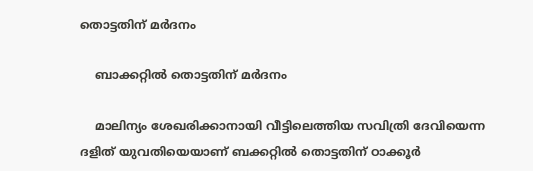തൊട്ടതിന് മർദനം

    ബാക്കറ്റിൽ തൊട്ടതിന് മർദനം

    മാലിന്യം ശേഖരിക്കാനായി വീട്ടിലെത്തിയ സവിത്രി ദേവിയെന്ന ദളിത് യുവതിയെയാണ് ബക്കറ്റിൽ തൊട്ടതിന് ഠാക്കൂർ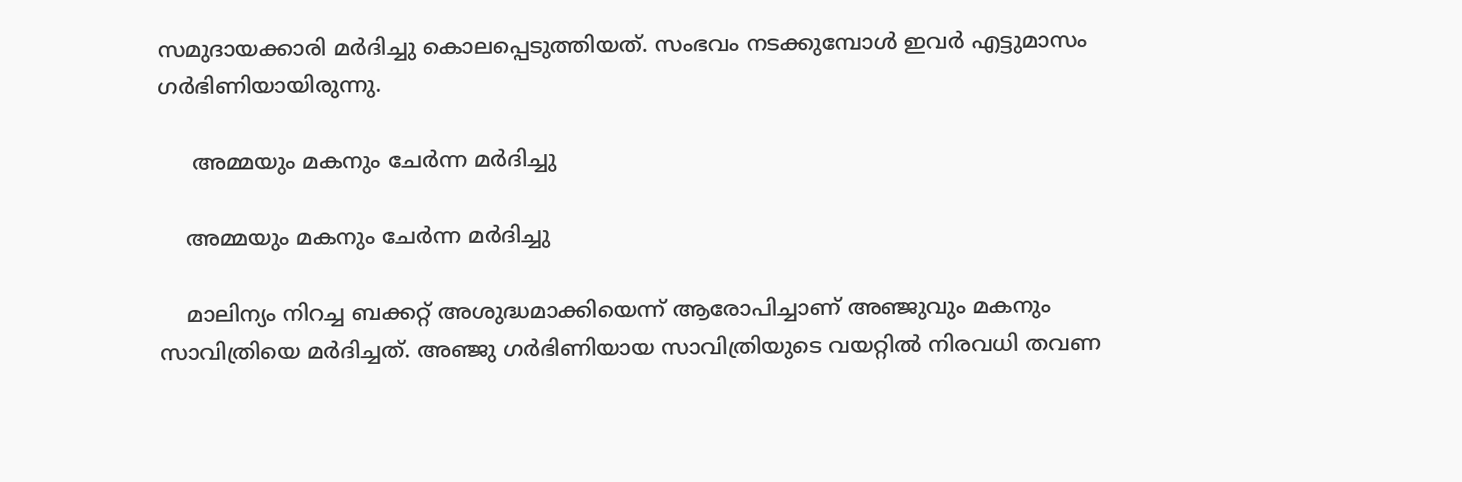സമുദായക്കാരി മർദിച്ചു കൊലപ്പെടുത്തിയത്. സംഭവം നടക്കുമ്പോൾ ഇവർ എട്ടുമാസം ഗർഭിണിയായിരുന്നു.

     അമ്മയും മകനും ചേർന്ന മർദിച്ചു

    അമ്മയും മകനും ചേർന്ന മർദിച്ചു

    മാലിന്യം നിറച്ച ബക്കറ്റ് അശുദ്ധമാക്കിയെന്ന് ആരോപിച്ചാണ് അഞ്ജുവും മകനും സാവിത്രിയെ മർദിച്ചത്. അഞ്ജു ഗർഭിണിയായ സാവിത്രിയുടെ വയറ്റിൽ നിരവധി തവണ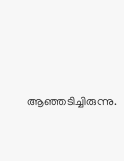ആഞ്ഞടിച്ചിരുന്നു.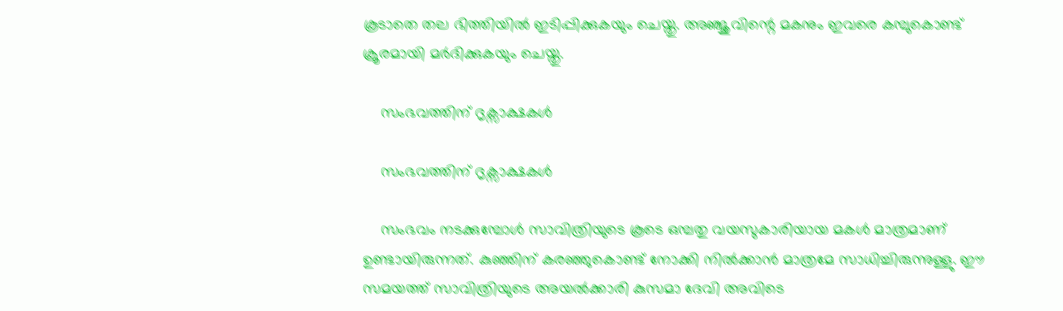കൂടാതെ തല ഭിത്തിയിൽ ഇടിപ്പിക്കുകയും ചെയ്തു. അഞ്ജുവിന്റെ മകനും ഇവരെ കമ്പുകൊണ്ട് ക്രൂരമായി മർദിക്കുകയും ചെയ്തു.

    സംഭവത്തിന് ദൃക്സാക്ഷകൾ

    സംഭവത്തിന് ദൃക്സാക്ഷകൾ

    സംഭവം നടക്കുമ്പോൾ സാവിത്രിയുടെ കൂടെ ഒമ്പതു വയസുകാരിയായ മകൾ മാത്രമാണ് ഉണ്ടായിരുന്നത്. കുഞ്ഞിന് കരഞ്ഞുകൊണ്ട് നോക്കി നിൽക്കാൻ മാത്രമേ സാധിച്ചിരുന്നുള്ളു. ഈ സമയത്ത് സാവിത്രിയുടെ അയൽക്കാരി കുസമാ ദേവി അവിടെ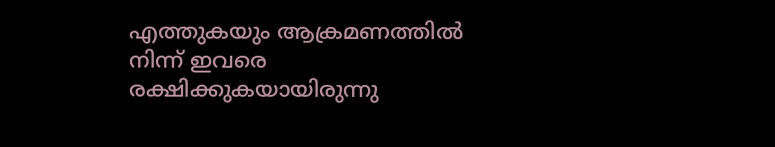എത്തുകയും ആക്രമണത്തിൽ നിന്ന് ഇവരെ രക്ഷിക്കുകയായിരുന്നു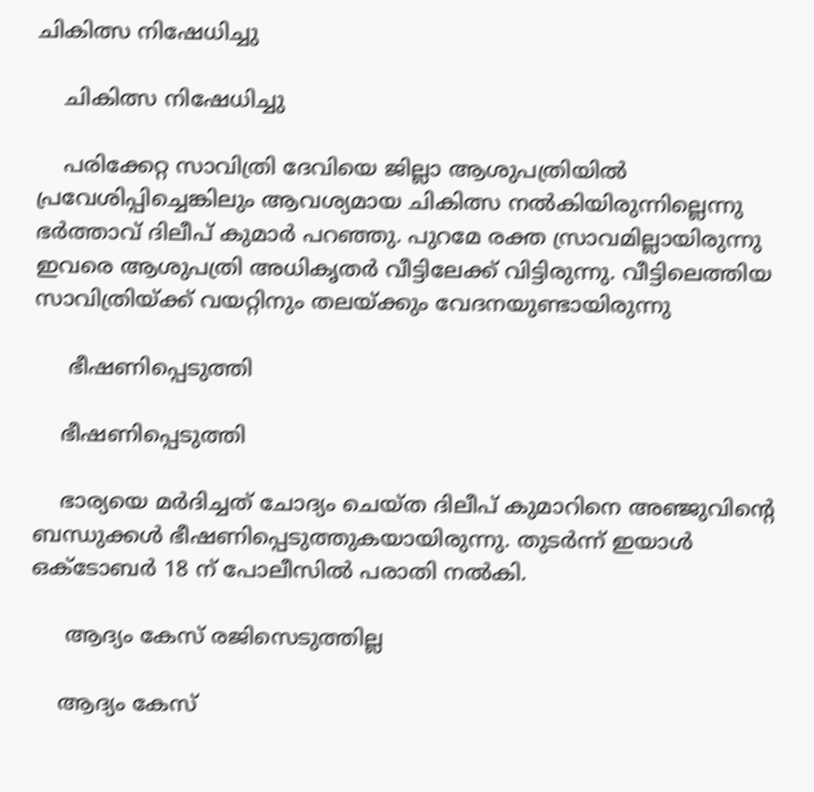ചികിത്സ നിഷേധിച്ചു

    ചികിത്സ നിഷേധിച്ചു

    പരിക്കേറ്റ സാവിത്രി ദേവിയെ ജില്ലാ ആശുപത്രിയിൽ പ്രവേശിപ്പിച്ചെങ്കിലും ആവശ്യമായ ചികിത്സ നൽകിയിരുന്നില്ലെന്നു ഭർത്താവ് ദിലീപ് കുമാർ പറഞ്ഞു. പുറമേ രക്ത സ്രാവമില്ലായിരുന്നു ഇവരെ ആശുപത്രി അധികൃതർ വീട്ടിലേക്ക് വിട്ടിരുന്നു. വീട്ടിലെത്തിയ സാവിത്രിയ്ക്ക് വയറ്റിനും തലയ്ക്കും വേദനയുണ്ടായിരുന്നു

     ഭീഷണിപ്പെടുത്തി

    ഭീഷണിപ്പെടുത്തി

    ഭാര്യയെ മർദിച്ചത് ചോദ്യം ചെയ്ത ദിലീപ് കുമാറിനെ അഞ്ജുവിന്റെ ബന്ധുക്കൾ ഭീഷണിപ്പെടുത്തുകയായിരുന്നു. തുടർന്ന് ഇയാൾ ഒക്ടോബർ 18 ന് പോലീസിൽ പരാതി നൽകി.

     ആദ്യം കേസ് രജിസെടുത്തില്ല

    ആദ്യം കേസ്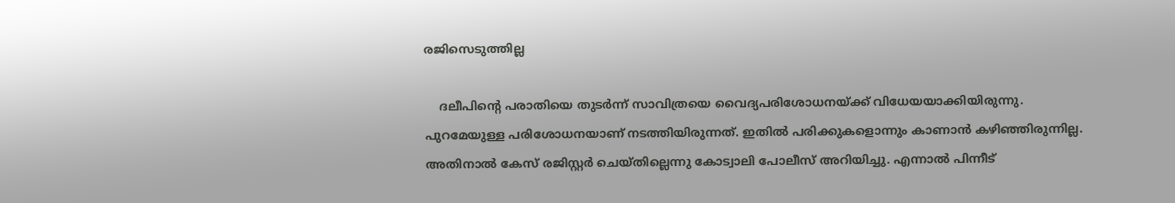രജിസെടുത്തില്ല

    ദലീപിന്റെ പരാതിയെ തുടർന്ന് സാവിത്രയെ വൈദ്യപരിശോധനയ്ക്ക് വിധേയയാക്കിയിരുന്നു. പുറമേയുള്ള പരിശോധനയാണ് നടത്തിയിരുന്നത്. ഇതിൽ പരിക്കുകളൊന്നും കാണാൻ കഴിഞ്ഞിരുന്നില്ല. അതിനാൽ കേസ് രജിസ്റ്റർ ചെയ്തില്ലെന്നു കോട്വാലി പോലീസ് അറിയിച്ചു. എന്നാൽ പിന്നീട്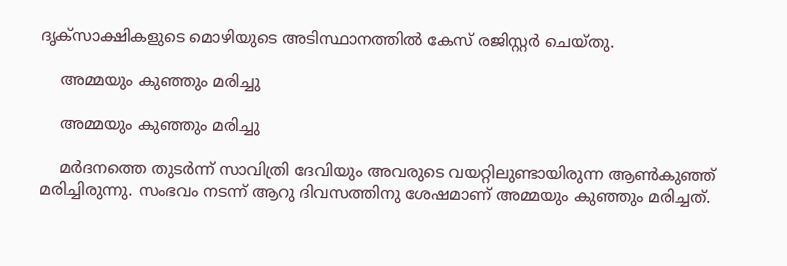ദൃക്സാക്ഷികളുടെ മൊഴിയുടെ അടിസ്ഥാനത്തിൽ കേസ് രജിസ്റ്റർ ചെയ്തു.

    അമ്മയും കുഞ്ഞും മരിച്ചു

    അമ്മയും കുഞ്ഞും മരിച്ചു

    മർദനത്തെ തുടർന്ന് സാവിത്രി ദേവിയും അവരുടെ വയറ്റിലുണ്ടായിരുന്ന ആൺകുഞ്ഞ് മരിച്ചിരുന്നു. സംഭവം നടന്ന് ആറു ദിവസത്തിനു ശേഷമാണ് അമ്മയും കുഞ്ഞും മരിച്ചത്.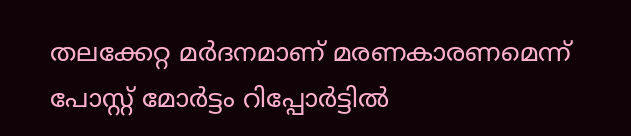തലക്കേറ്റ മർദനമാണ് മരണകാരണമെന്ന് പോസ്റ്റ് മോർട്ടം റിപ്പോർട്ടിൽ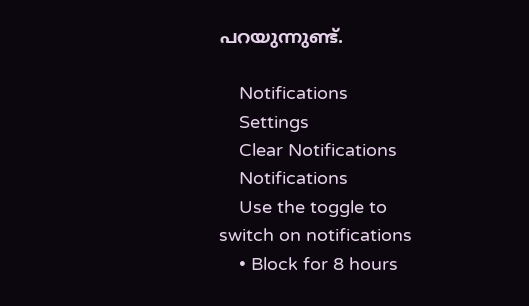പറയുന്നുണ്ട്.

    Notifications
    Settings
    Clear Notifications
    Notifications
    Use the toggle to switch on notifications
    • Block for 8 hours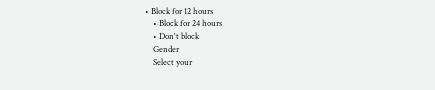• Block for 12 hours
    • Block for 24 hours
    • Don't block
    Gender
    Select your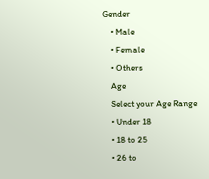Gender
    • Male
    • Female
    • Others
    Age
    Select your Age Range
    • Under 18
    • 18 to 25
    • 26 to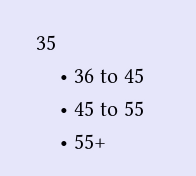35
    • 36 to 45
    • 45 to 55
    • 55+